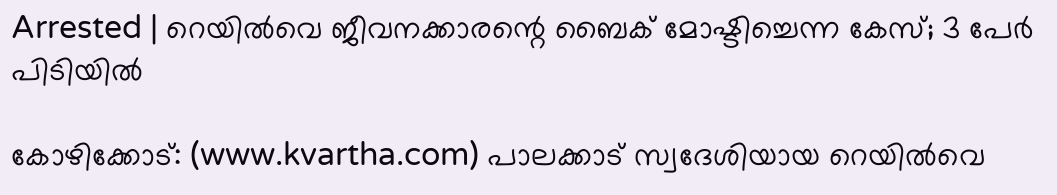Arrested | റെയില്‍വെ ജീവനക്കാരന്റെ ബൈക് മോഷ്ടിച്ചെന്ന കേസ്; 3 പേര്‍ പിടിയില്‍

കോഴിക്കോട്: (www.kvartha.com) പാലക്കാട് സ്വദേശിയായ റെയില്‍വെ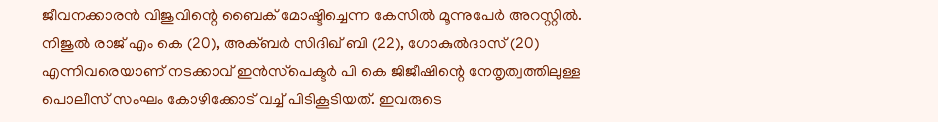ജീവനക്കാരന്‍ വിജുവിന്റെ ബൈക് മോഷ്ടിച്ചെന്ന കേസില്‍ മൂന്നുപേര്‍ അറസ്റ്റില്‍. നിജുല്‍ രാജ് എം കെ (20), അക്ബര്‍ സിദിഖ് ബി (22), ഗോകുല്‍ദാസ് (20) എന്നിവരെയാണ് നടക്കാവ് ഇന്‍സ്‌പെക്ടര്‍ പി കെ ജിജീഷിന്റെ നേതൃത്വത്തിലുള്ള പൊലീസ് സംഘം കോഴിക്കോട് വച്ച് പിടികൂടിയത്. ഇവരുടെ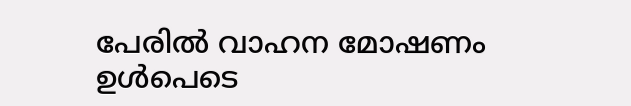പേരില്‍ വാഹന മോഷണം ഉള്‍പെടെ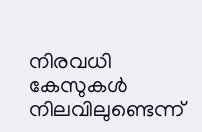നിരവധി കേസുകള്‍ നിലവിലുണ്ടെന്ന്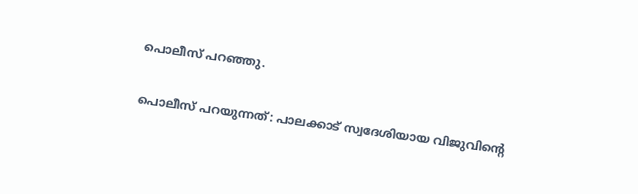പൊലീസ് പറഞ്ഞു.

പൊലീസ് പറയുന്നത്: പാലക്കാട് സ്വദേശിയായ വിജുവിന്റെ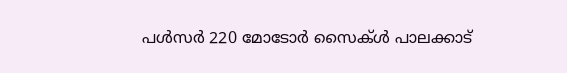പള്‍സര്‍ 220 മോടോര്‍ സൈക്ള്‍ പാലക്കാട്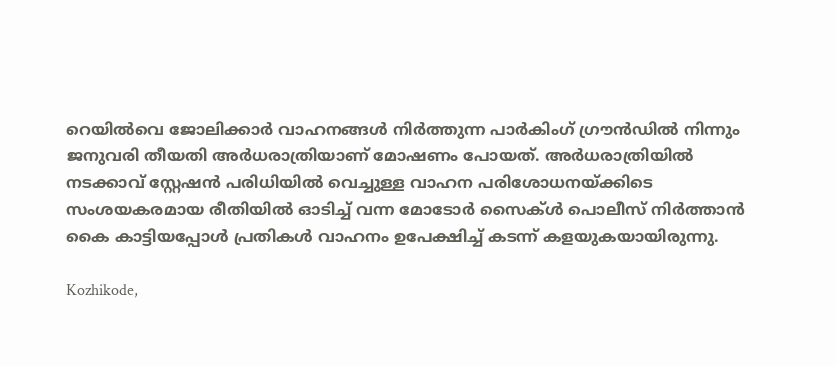റെയില്‍വെ ജോലിക്കാര്‍ വാഹനങ്ങള്‍ നിര്‍ത്തുന്ന പാര്‍കിംഗ് ഗ്രൗന്‍ഡില്‍ നിന്നും ജനുവരി തീയതി അര്‍ധരാത്രിയാണ് മോഷണം പോയത്. അര്‍ധരാത്രിയില്‍ നടക്കാവ് സ്റ്റേഷന്‍ പരിധിയില്‍ വെച്ചുള്ള വാഹന പരിശോധനയ്ക്കിടെ സംശയകരമായ രീതിയില്‍ ഓടിച്ച് വന്ന മോടോര്‍ സൈക്ള്‍ പൊലീസ് നിര്‍ത്താന്‍ കൈ കാട്ടിയപ്പോള്‍ പ്രതികള്‍ വാഹനം ഉപേക്ഷിച്ച് കടന്ന് കളയുകയായിരുന്നു.

Kozhikode,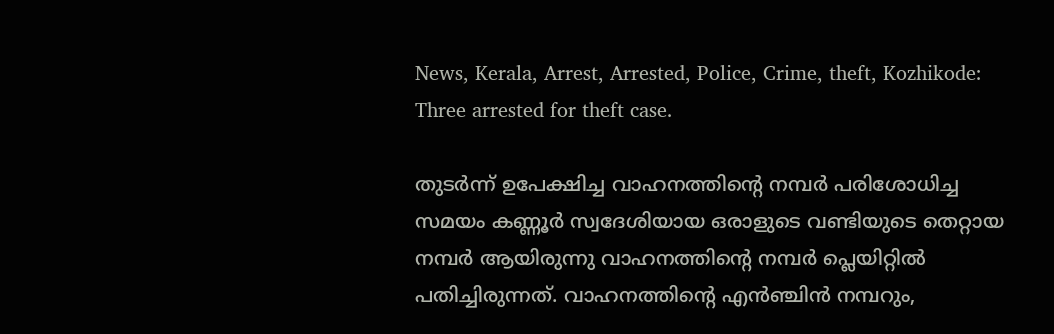News, Kerala, Arrest, Arrested, Police, Crime, theft, Kozhikode: Three arrested for theft case.

തുടര്‍ന്ന് ഉപേക്ഷിച്ച വാഹനത്തിന്റെ നമ്പര്‍ പരിശോധിച്ച സമയം കണ്ണൂര്‍ സ്വദേശിയായ ഒരാളുടെ വണ്ടിയുടെ തെറ്റായ നമ്പര്‍ ആയിരുന്നു വാഹനത്തിന്റെ നമ്പര്‍ പ്ലെയിറ്റില്‍ പതിച്ചിരുന്നത്. വാഹനത്തിന്റെ എന്‍ഞ്ചിന്‍ നമ്പറും,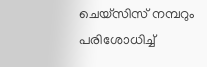ചെയ്‌സിസ് നമ്പറും പരിശോധിച്ച്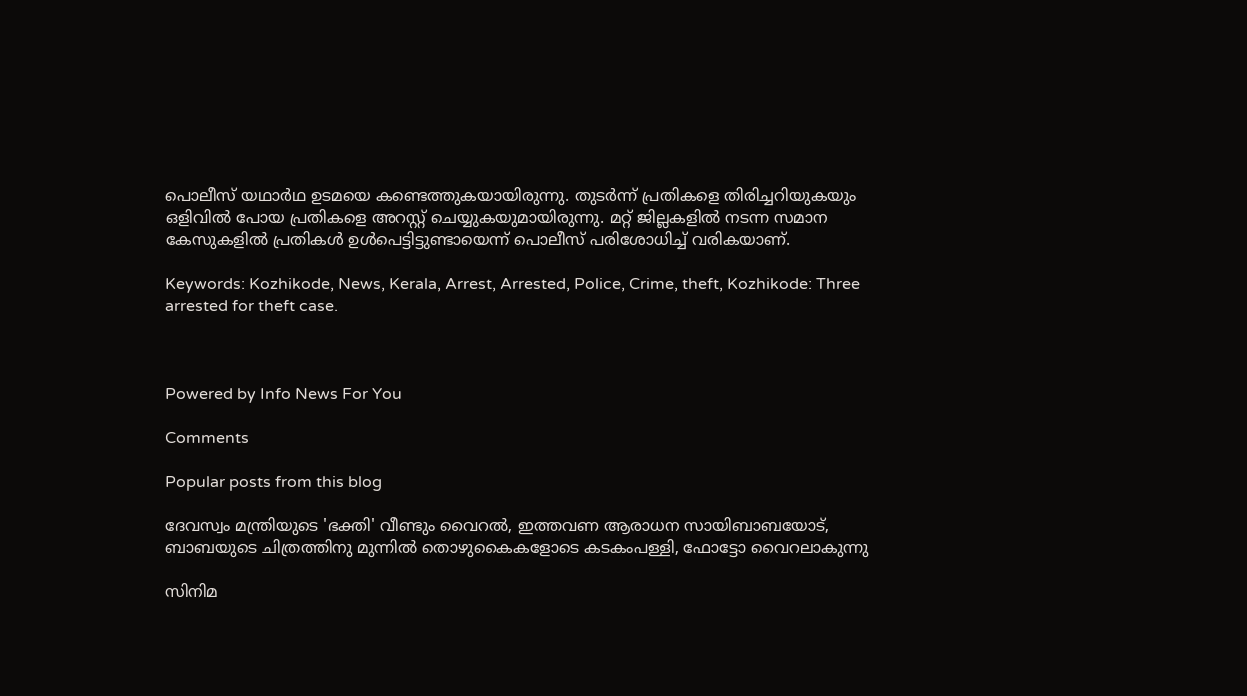പൊലീസ് യഥാര്‍ഥ ഉടമയെ കണ്ടെത്തുകയായിരുന്നു. തുടര്‍ന്ന് പ്രതികളെ തിരിച്ചറിയുകയും ഒളിവില്‍ പോയ പ്രതികളെ അറസ്റ്റ് ചെയ്യുകയുമായിരുന്നു. മറ്റ് ജില്ലകളില്‍ നടന്ന സമാന കേസുകളില്‍ പ്രതികള്‍ ഉള്‍പെട്ടിട്ടുണ്ടായെന്ന് പൊലീസ് പരിശോധിച്ച് വരികയാണ്.

Keywords: Kozhikode, News, Kerala, Arrest, Arrested, Police, Crime, theft, Kozhikode: Three arrested for theft case.



Powered by Info News For You

Comments

Popular posts from this blog

ദേവസ്വം മന്ത്രിയുടെ 'ഭക്തി' വീണ്ടും വൈറല്‍, ഇത്തവണ ആരാധന സായിബാബയോട്, ബാബയുടെ ചിത്രത്തിനു മുന്നില്‍ തൊഴുകൈകളോടെ കടകംപള്ളി, ഫോട്ടോ വൈറലാകുന്നു

സിനിമ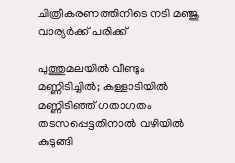ചിത്രീകരണത്തിനിടെ നടി മഞ്ജു വാര്യര്‍ക്ക് പരിക്ക്

പുത്തുമലയില്‍ വീണ്ടും മണ്ണിടിച്ചില്‍; കള്ളാടിയില്‍ മണ്ണിടിഞ്ഞ് ഗതാഗതം തടസപ്പെട്ടതിനാല്‍ വഴിയില്‍ കുടുങ്ങി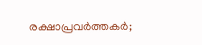രക്ഷാപ്രവര്‍ത്തകര്‍;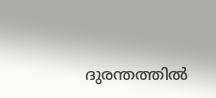ദുരന്തത്തില്‍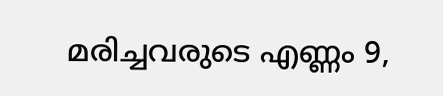മരിച്ചവരുടെ എണ്ണം 9,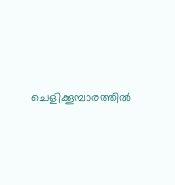ചെളിക്കൂമ്പാരത്തില്‍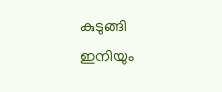കുടുങ്ങി ഇനിയും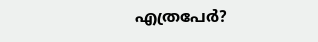എത്രപേര്‍?